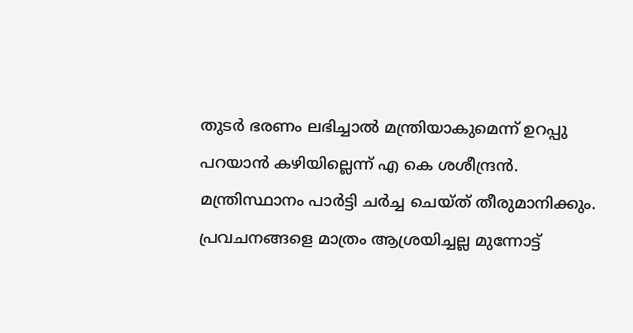തുടര്‍ ഭരണം ലഭിച്ചാല്‍ മന്ത്രിയാകുമെന്ന് ഉറപ്പു പറയാന്‍ കഴിയില്ലെന്ന് എ കെ ശശീന്ദ്രന്‍. മന്ത്രിസ്ഥാനം പാര്‍‌ട്ടി ചര്‍ച്ച ചെയ്ത് തീരുമാനിക്കും. പ്രവചനങ്ങളെ മാത്രം ആശ്രയിച്ചല്ല മുന്നോട്ട്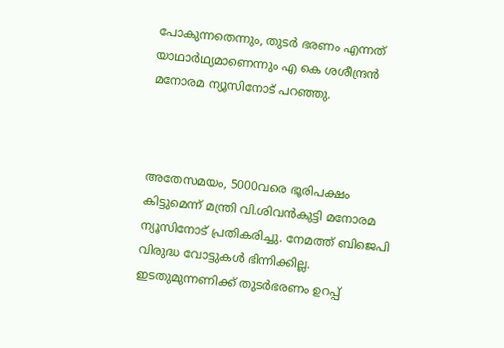പോകുന്നതെന്നും, തുടര്‍ ഭരണം എന്നത് യാഥാര്‍ഥ്യമാണെന്നും എ കെ ശശീന്ദ്രന്‍ മനോരമ ന്യൂസിനോട് പറഞ്ഞു.



അതേസമയം, 5000വരെ ഭൂരിപക്ഷം കിട്ടുമെന്ന് മന്ത്രി വി.ശിവന്‍കുട്ടി മനോരമ ന്യൂസിനോട് പ്രതികരിച്ചു. നേമത്ത് ബിജെപി വിരുദ്ധ വോട്ടുകള്‍ ഭിന്നിക്കില്ല.  ഇടതുമുന്നണിക്ക് തുടര്‍ഭരണം ഉറപ്പ്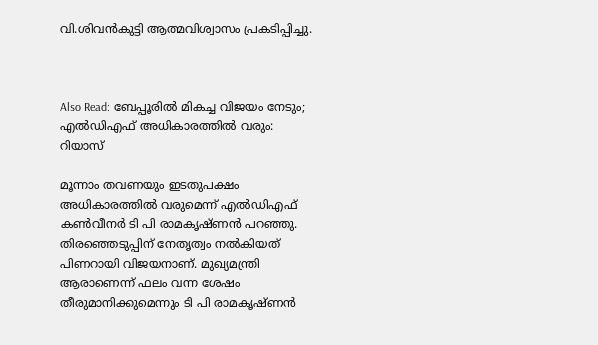വി.ശിവന്‍കുട്ടി ആത്മവിശ്വാസം പ്രകടിപ്പിച്ചു.



Also Read: ബേപ്പൂരില്‍ മികച്ച വിജയം നേടും; എല്‍ഡിഎഫ് അധികാരത്തില്‍ വരും: റിയാസ്

മൂന്നാം തവണയും ഇടതുപക്ഷം അധികാരത്തില്‍ വരുമെന്ന് എല്‍ഡിഎഫ് കണ്‍വീനര്‍ ടി പി രാമകൃഷ്ണന്‍ പറഞ്ഞു. തിരഞ്ഞെടുപ്പിന് നേതൃത്വം നല്‍കിയത് പിണറായി വിജയനാണ്. മുഖ്യമന്ത്രി ആരാണെന്ന് ഫലം വന്ന ശേഷം തീരുമാനിക്കുമെന്നും ടി പി രാമകൃഷ്ണന്‍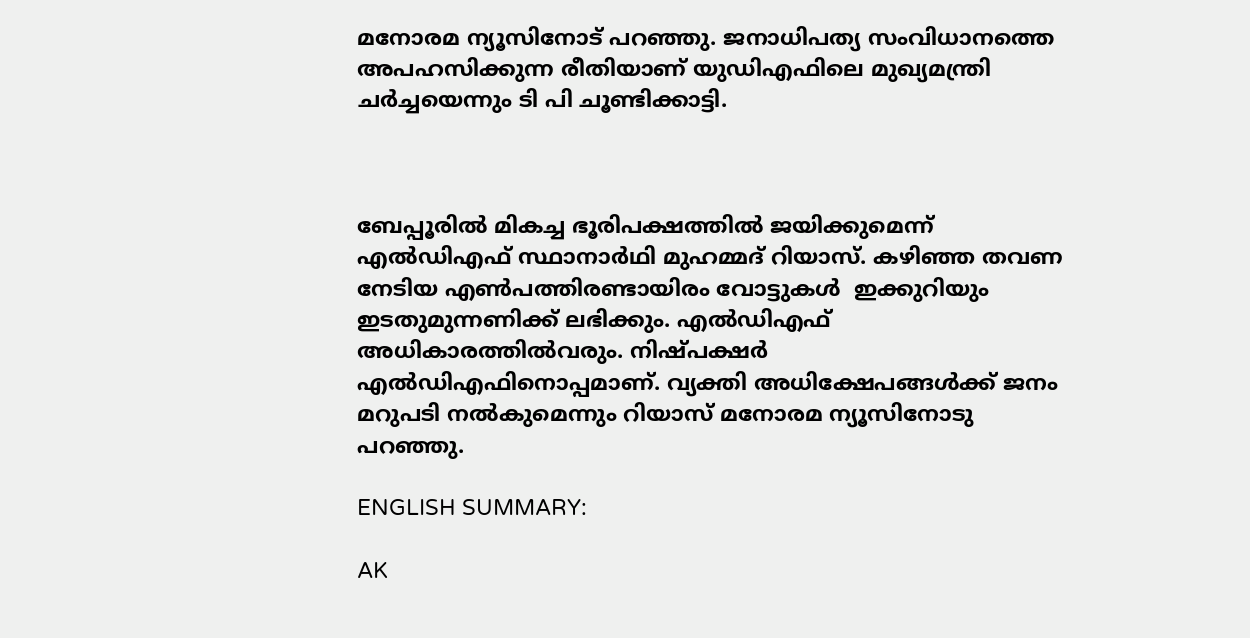മനോരമ ന്യൂസിനോട് പറഞ്ഞു. ജനാധിപത്യ സംവിധാനത്തെ അപഹസിക്കുന്ന രീതിയാണ് യുഡിഎഫിലെ മുഖ്യമന്ത്രി ചര്‍ച്ചയെന്നും ടി പി ചൂണ്ടിക്കാട്ടി.



ബേപ്പൂരില്‍ മികച്ച ഭൂരിപക്ഷത്തില്‍ ജയിക്കുമെന്ന് എല്‍ഡിഎഫ് സ്ഥാനാര്‍ഥി മുഹമ്മദ് റിയാസ്. കഴിഞ്ഞ തവണ നേടിയ എണ്‍പത്തിരണ്ടായിരം വോട്ടുകള്‍  ഇക്കുറിയും  ഇടതുമുന്നണിക്ക് ലഭിക്കും. എല്‍ഡിഎഫ് അധികാരത്തില്‍വരും. നിഷ്പക്ഷര്‍ എല്‍ഡിഎഫിനൊപ്പമാണ്. വ്യക്തി അധിക്ഷേപങ്ങള്‍ക്ക് ജനം മറുപടി നല്‍കുമെന്നും റിയാസ് മനോരമ ന്യൂസിനോടു പറഞ്ഞു.

ENGLISH SUMMARY:

AK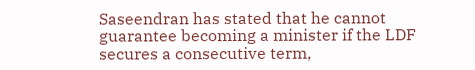Saseendran has stated that he cannot guarantee becoming a minister if the LDF secures a consecutive term,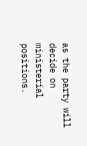as the party will decide on ministerial positions.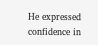He expressed confidence in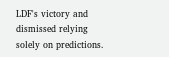LDF's victory and dismissed relying solely on predictions.